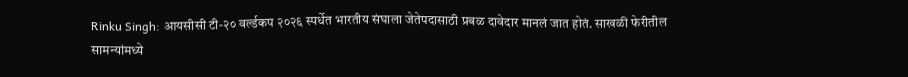Rinku Singh: आयसीसी टी-२० वर्ल्डकप २०२६ स्पर्धेत भारतीय संघाला जेतेपदासाठी प्रबळ दावेदार मानलं जात होतं. साखळी फेरीतील सामन्यांमध्ये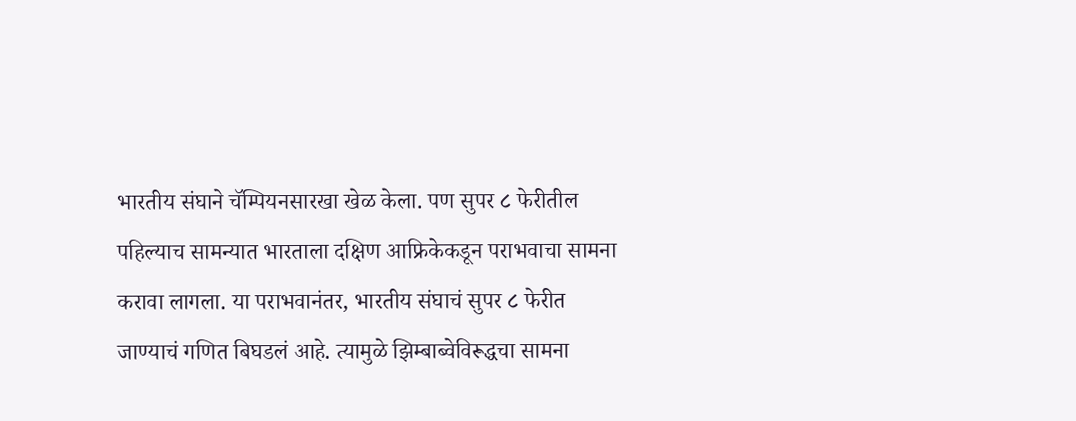भारतीय संघाने चॅम्पियनसारखा खेळ केला. पण सुपर ८ फेरीतील पहिल्याच सामन्यात भारताला दक्षिण आफ्रिकेकडून पराभवाचा सामना करावा लागला. या पराभवानंतर, भारतीय संघाचं सुपर ८ फेरीत जाण्याचं गणित बिघडलं आहे. त्यामुळे झिम्बाब्वेविरूद्धचा सामना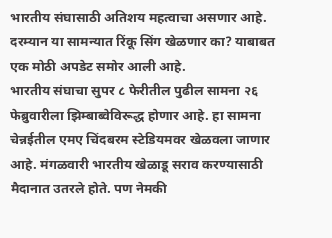भारतीय संघासाठी अतिशय महत्वाचा असणार आहे. दरम्यान या सामन्यात रिंकू सिंग खेळणार का? याबाबत एक मोठी अपडेट समोर आली आहे.
भारतीय संघाचा सुपर ८ फेरीतील पुढील सामना २६ फेब्रुवारीला झिम्बाब्वेविरूद्ध होणार आहे. हा सामना चेन्नईतील एमए चिंदबरम स्टेडियमवर खेळवला जाणार आहे. मंगळवारी भारतीय खेळाडू सराव करण्यासाठी मैदानात उतरले होते. पण नेमकी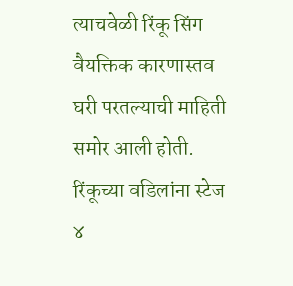त्याचवेळी रिंकू सिंग वैयक्तिक कारणास्तव घरी परतल्याची माहिती समोर आली होती. रिंकूच्या वडिलांना स्टेज ४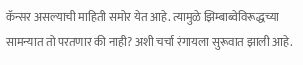कॅन्सर असल्याची माहिती समोर येत आहे. त्यामुळे झिम्बाब्वेविरूद्धच्या सामन्यात तो परतणार की नाही? अशी चर्चा रंगायला सुरूवात झाली आहे.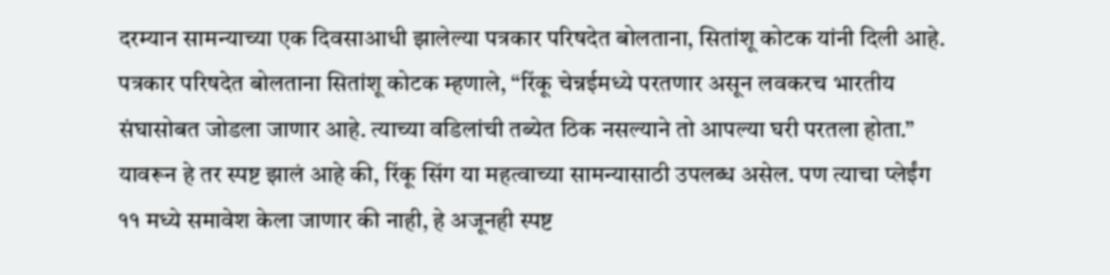दरम्यान सामन्याच्या एक दिवसाआधी झालेल्या पत्रकार परिषदेत बोलताना, सितांशू कोटक यांनी दिली आहे.
पत्रकार परिषदेत बोलताना सितांशू कोटक म्हणाले, “रिंकू चेन्नईमध्ये परतणार असून लवकरच भारतीय संघासोबत जोडला जाणार आहे. त्याच्या वडिलांची तब्येत ठिक नसल्याने तो आपल्या घरी परतला होता.” यावरून हे तर स्पष्ट झालं आहे की, रिंकू सिंग या महत्वाच्या सामन्यासाठी उपलब्ध असेल. पण त्याचा प्लेईंग ११ मध्ये समावेश केला जाणार की नाही, हे अजूनही स्पष्ट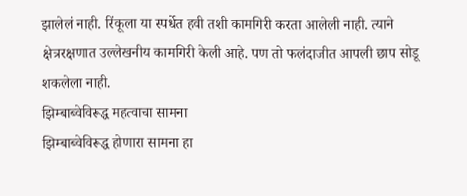झालेलं नाही. रिंकूला या स्पर्धेत हवी तशी कामगिरी करता आलेली नाही. त्याने क्षेत्ररक्षणात उल्लेखनीय कामगिरी केली आहे. पण तो फलंदाजीत आपली छाप सोडू शकलेला नाही.
झिम्बाब्वेविरूद्ध महत्वाचा सामना
झिम्बाब्वेविरूद्ध होणारा सामना हा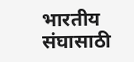भारतीय संघासाठी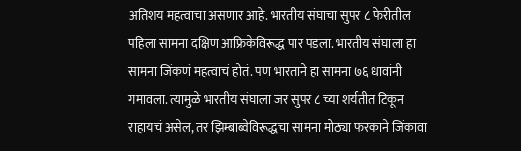अतिशय महत्वाचा असणार आहे. भारतीय संघाचा सुपर ८ फेरीतील पहिला सामना दक्षिण आफ्रिकेविरूद्ध पार पडला. भारतीय संघाला हा सामना जिंकणं महत्वाचं होतं. पण भारताने हा सामना ७६ धावांनी गमावला. त्यामुळे भारतीय संघाला जर सुपर ८ च्या शर्यतीत टिकून राहायचं असेल, तर झिम्बाब्वेविरूद्धचा सामना मोठ्या फरकाने जिंकावा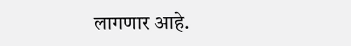लागणार आहे.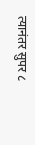त्यानंतर सुपर ८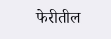फेरीतील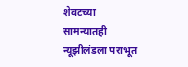शेवटच्या सामन्यातही न्यूझीलंडला पराभूत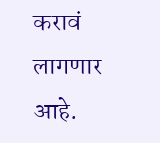करावं लागणार आहे.